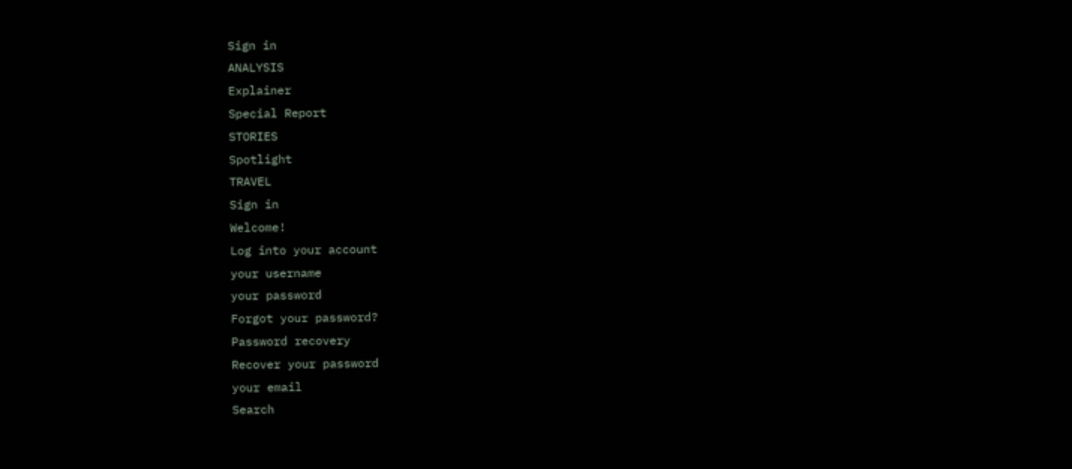Sign in
ANALYSIS
Explainer
Special Report
STORIES
Spotlight
TRAVEL
Sign in
Welcome!
Log into your account
your username
your password
Forgot your password?
Password recovery
Recover your password
your email
Search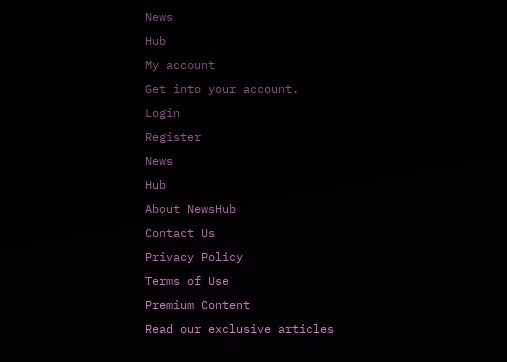News
Hub
My account
Get into your account.
Login
Register
News
Hub
About NewsHub
Contact Us
Privacy Policy
Terms of Use
Premium Content
Read our exclusive articles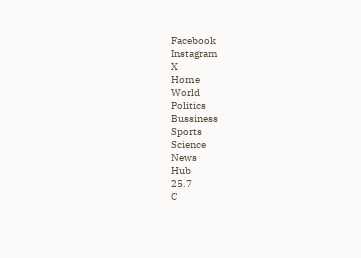Facebook
Instagram
X
Home
World
Politics
Bussiness
Sports
Science
News
Hub
25.7
C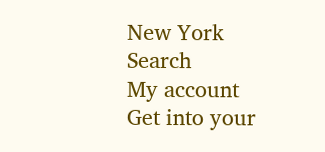New York
Search
My account
Get into your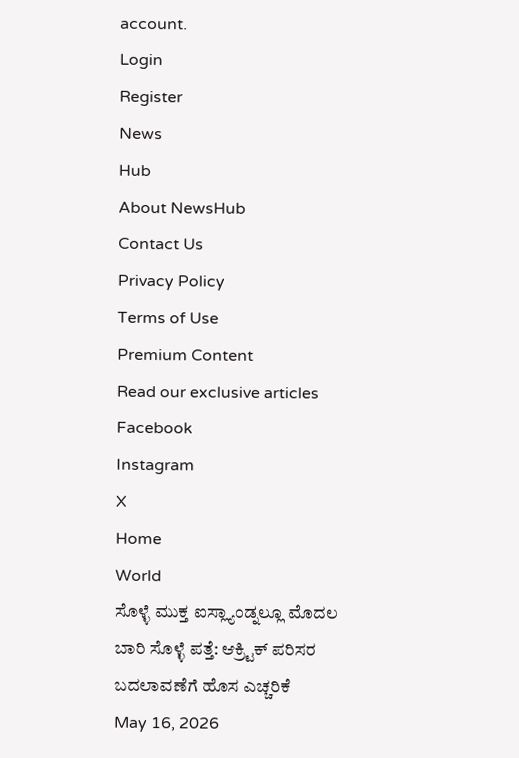account.
Login
Register
News
Hub
About NewsHub
Contact Us
Privacy Policy
Terms of Use
Premium Content
Read our exclusive articles
Facebook
Instagram
X
Home
World
ಸೊಳ್ಳೆ ಮುಕ್ತ ಐಸ್ಲ್ಯಾಂಡ್ನಲ್ಲೂ ಮೊದಲ ಬಾರಿ ಸೊಳ್ಳೆ ಪತ್ತೆ: ಆಕ್ರ್ಟಿಕ್ ಪರಿಸರ ಬದಲಾವಣೆಗೆ ಹೊಸ ಎಚ್ಚರಿಕೆ
May 16, 2026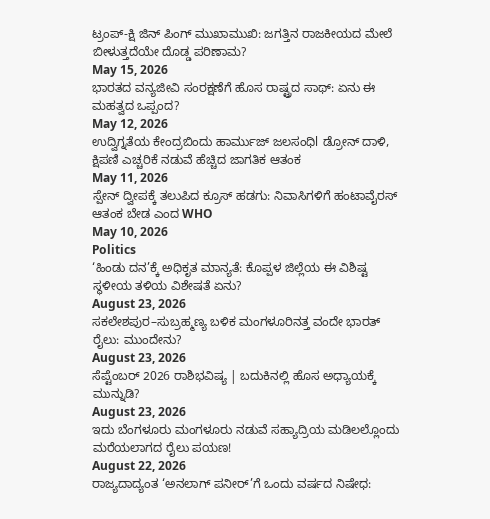ಟ್ರಂಪ್-ಕ್ಷಿ ಜಿನ್ ಪಿಂಗ್ ಮುಖಾಮುಖಿ: ಜಗತ್ತಿನ ರಾಜಕೀಯದ ಮೇಲೆ ಬೀಳುತ್ತದೆಯೇ ದೊಡ್ಡ ಪರಿಣಾಮ?
May 15, 2026
ಭಾರತದ ವನ್ಯಜೀವಿ ಸಂರಕ್ಷಣೆಗೆ ಹೊಸ ರಾಷ್ಟ್ರದ ಸಾಥ್: ಏನು ಈ ಮಹತ್ವದ ಒಪ್ಪಂದ?
May 12, 2026
ಉದ್ವಿಗ್ನತೆಯ ಕೇಂದ್ರಬಿಂದು ಹಾರ್ಮುಜ್ ಜಲಸಂಧಿl ಡ್ರೋನ್ ದಾಳಿ, ಕ್ಷಿಪಣಿ ಎಚ್ಚರಿಕೆ ನಡುವೆ ಹೆಚ್ಚಿದ ಜಾಗತಿಕ ಆತಂಕ
May 11, 2026
ಸ್ಪೇನ್ ದ್ವೀಪಕ್ಕೆ ತಲುಪಿದ ಕ್ರೂಸ್ ಹಡಗು: ನಿವಾಸಿಗಳಿಗೆ ಹಂಟಾವೈರಸ್ ಆತಂಕ ಬೇಡ ಎಂದ WHO
May 10, 2026
Politics
‘ಹಿಂಡು ದನ’ಕ್ಕೆ ಅಧಿಕೃತ ಮಾನ್ಯತೆ: ಕೊಪ್ಪಳ ಜಿಲ್ಲೆಯ ಈ ವಿಶಿಷ್ಟ ಸ್ಥಳೀಯ ತಳಿಯ ವಿಶೇಷತೆ ಏನು?
August 23, 2026
ಸಕಲೇಶಪುರ–ಸುಬ್ರಹ್ಮಣ್ಯ ಬಳಿಕ ಮಂಗಳೂರಿನತ್ತ ವಂದೇ ಭಾರತ್ ರೈಲು: ಮುಂದೇನು?
August 23, 2026
ಸೆಪ್ಟೆಂಬರ್ 2026 ರಾಶಿಭವಿಷ್ಯ | ಬದುಕಿನಲ್ಲಿ ಹೊಸ ಅಧ್ಯಾಯಕ್ಕೆ ಮುನ್ನುಡಿ?
August 23, 2026
ಇದು ಬೆಂಗಳೂರು ಮಂಗಳೂರು ನಡುವೆ ಸಹ್ಯಾದ್ರಿಯ ಮಡಿಲಲ್ಲೊಂದು ಮರೆಯಲಾಗದ ರೈಲು ಪಯಣ!
August 22, 2026
ರಾಜ್ಯದಾದ್ಯಂತ ‘ಅನಲಾಗ್ ಪನೀರ್’ಗೆ ಒಂದು ವರ್ಷದ ನಿಷೇಧ: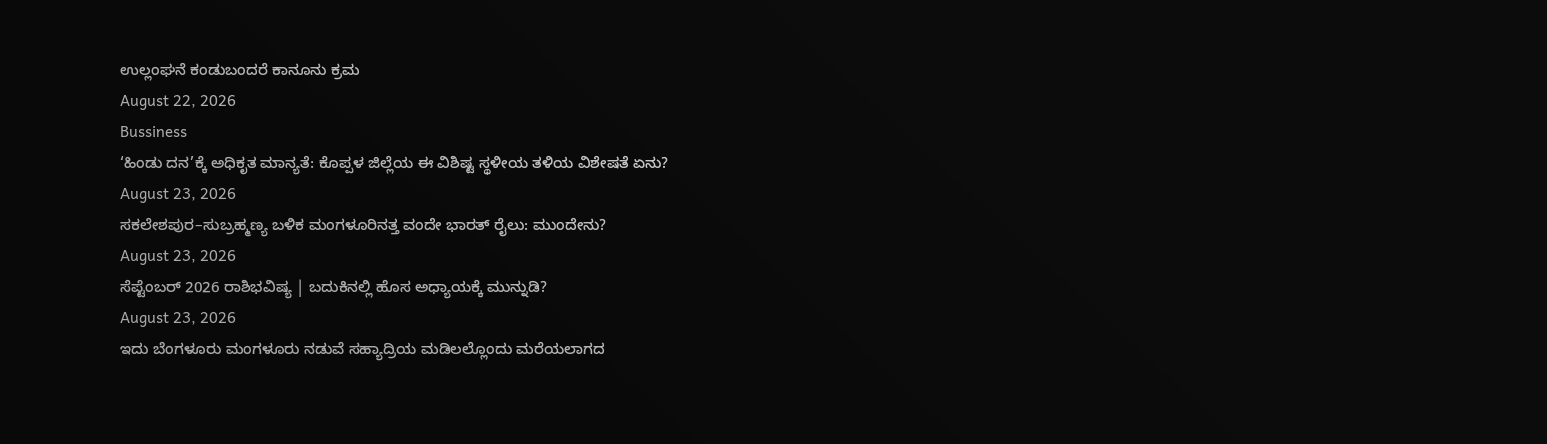ಉಲ್ಲಂಘನೆ ಕಂಡುಬಂದರೆ ಕಾನೂನು ಕ್ರಮ
August 22, 2026
Bussiness
‘ಹಿಂಡು ದನ’ಕ್ಕೆ ಅಧಿಕೃತ ಮಾನ್ಯತೆ: ಕೊಪ್ಪಳ ಜಿಲ್ಲೆಯ ಈ ವಿಶಿಷ್ಟ ಸ್ಥಳೀಯ ತಳಿಯ ವಿಶೇಷತೆ ಏನು?
August 23, 2026
ಸಕಲೇಶಪುರ–ಸುಬ್ರಹ್ಮಣ್ಯ ಬಳಿಕ ಮಂಗಳೂರಿನತ್ತ ವಂದೇ ಭಾರತ್ ರೈಲು: ಮುಂದೇನು?
August 23, 2026
ಸೆಪ್ಟೆಂಬರ್ 2026 ರಾಶಿಭವಿಷ್ಯ | ಬದುಕಿನಲ್ಲಿ ಹೊಸ ಅಧ್ಯಾಯಕ್ಕೆ ಮುನ್ನುಡಿ?
August 23, 2026
ಇದು ಬೆಂಗಳೂರು ಮಂಗಳೂರು ನಡುವೆ ಸಹ್ಯಾದ್ರಿಯ ಮಡಿಲಲ್ಲೊಂದು ಮರೆಯಲಾಗದ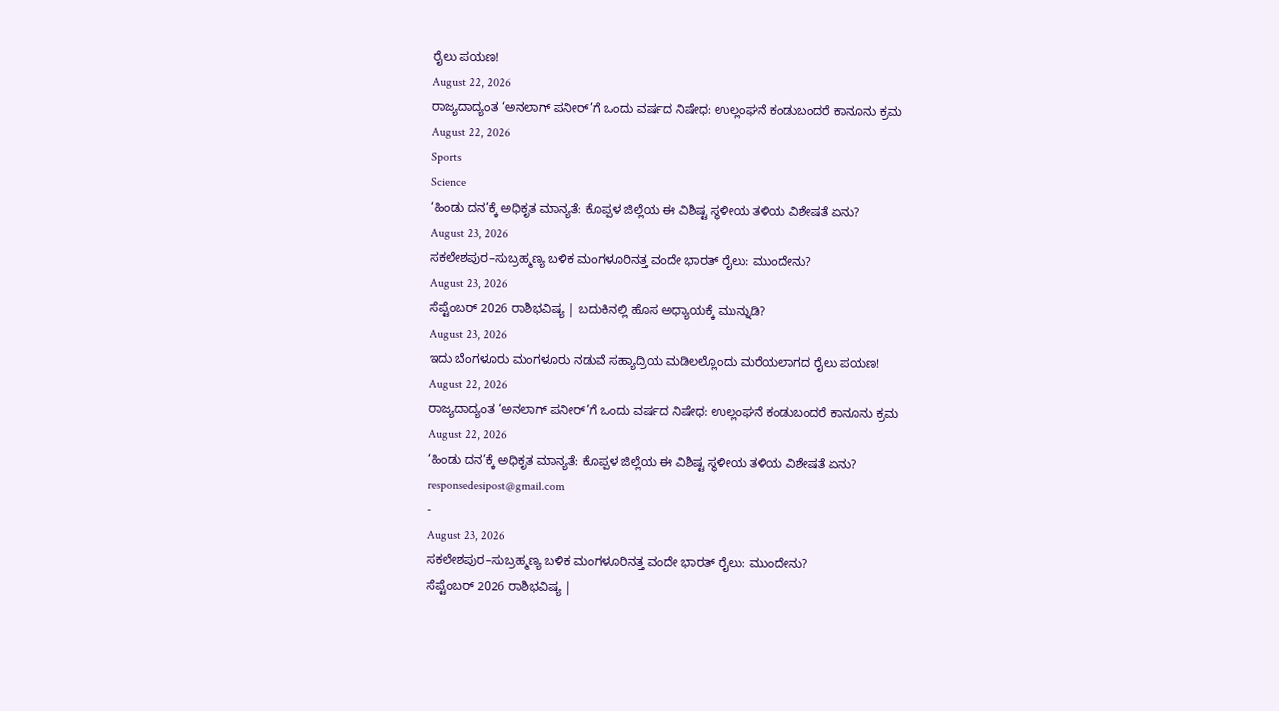ರೈಲು ಪಯಣ!
August 22, 2026
ರಾಜ್ಯದಾದ್ಯಂತ ‘ಅನಲಾಗ್ ಪನೀರ್’ಗೆ ಒಂದು ವರ್ಷದ ನಿಷೇಧ: ಉಲ್ಲಂಘನೆ ಕಂಡುಬಂದರೆ ಕಾನೂನು ಕ್ರಮ
August 22, 2026
Sports
Science
‘ಹಿಂಡು ದನ’ಕ್ಕೆ ಅಧಿಕೃತ ಮಾನ್ಯತೆ: ಕೊಪ್ಪಳ ಜಿಲ್ಲೆಯ ಈ ವಿಶಿಷ್ಟ ಸ್ಥಳೀಯ ತಳಿಯ ವಿಶೇಷತೆ ಏನು?
August 23, 2026
ಸಕಲೇಶಪುರ–ಸುಬ್ರಹ್ಮಣ್ಯ ಬಳಿಕ ಮಂಗಳೂರಿನತ್ತ ವಂದೇ ಭಾರತ್ ರೈಲು: ಮುಂದೇನು?
August 23, 2026
ಸೆಪ್ಟೆಂಬರ್ 2026 ರಾಶಿಭವಿಷ್ಯ | ಬದುಕಿನಲ್ಲಿ ಹೊಸ ಅಧ್ಯಾಯಕ್ಕೆ ಮುನ್ನುಡಿ?
August 23, 2026
ಇದು ಬೆಂಗಳೂರು ಮಂಗಳೂರು ನಡುವೆ ಸಹ್ಯಾದ್ರಿಯ ಮಡಿಲಲ್ಲೊಂದು ಮರೆಯಲಾಗದ ರೈಲು ಪಯಣ!
August 22, 2026
ರಾಜ್ಯದಾದ್ಯಂತ ‘ಅನಲಾಗ್ ಪನೀರ್’ಗೆ ಒಂದು ವರ್ಷದ ನಿಷೇಧ: ಉಲ್ಲಂಘನೆ ಕಂಡುಬಂದರೆ ಕಾನೂನು ಕ್ರಮ
August 22, 2026
‘ಹಿಂಡು ದನ’ಕ್ಕೆ ಅಧಿಕೃತ ಮಾನ್ಯತೆ: ಕೊಪ್ಪಳ ಜಿಲ್ಲೆಯ ಈ ವಿಶಿಷ್ಟ ಸ್ಥಳೀಯ ತಳಿಯ ವಿಶೇಷತೆ ಏನು?
responsedesipost@gmail.com
-
August 23, 2026
ಸಕಲೇಶಪುರ–ಸುಬ್ರಹ್ಮಣ್ಯ ಬಳಿಕ ಮಂಗಳೂರಿನತ್ತ ವಂದೇ ಭಾರತ್ ರೈಲು: ಮುಂದೇನು?
ಸೆಪ್ಟೆಂಬರ್ 2026 ರಾಶಿಭವಿಷ್ಯ |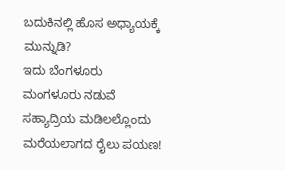ಬದುಕಿನಲ್ಲಿ ಹೊಸ ಅಧ್ಯಾಯಕ್ಕೆ ಮುನ್ನುಡಿ?
ಇದು ಬೆಂಗಳೂರು ಮಂಗಳೂರು ನಡುವೆ ಸಹ್ಯಾದ್ರಿಯ ಮಡಿಲಲ್ಲೊಂದು ಮರೆಯಲಾಗದ ರೈಲು ಪಯಣ!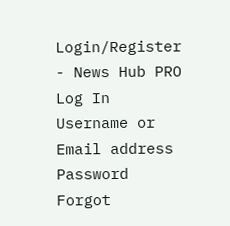Login/Register - News Hub PRO
Log In
Username or Email address
Password
Forgot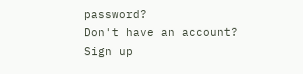password?
Don't have an account?
Sign up